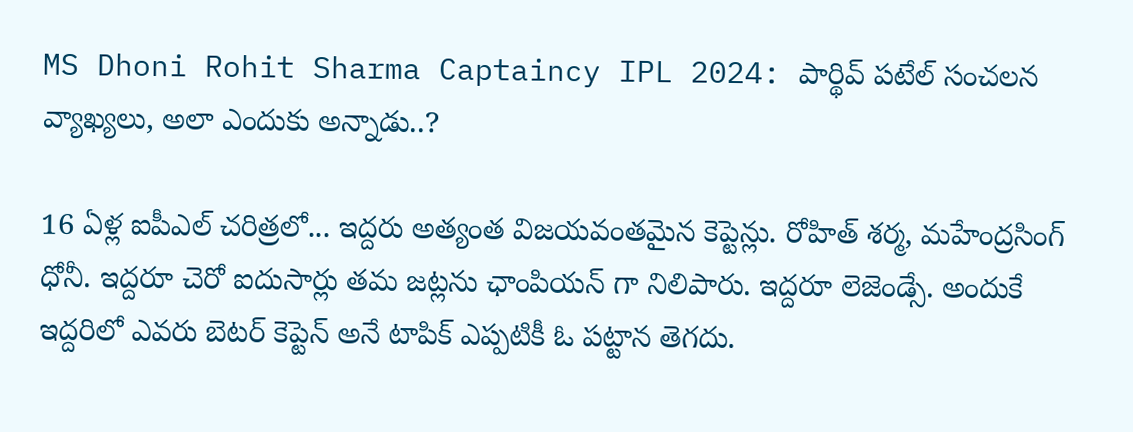MS Dhoni Rohit Sharma Captaincy IPL 2024: పార్థివ్ పటేల్ సంచలన వ్యాఖ్యలు, అలా ఎందుకు అన్నాడు..?

16 ఏళ్ల ఐపీఎల్ చరిత్రలో... ఇద్దరు అత్యంత విజయవంతమైన కెప్టెన్లు. రోహిత్ శర్మ, మహేంద్రసింగ్ ధోనీ. ఇద్దరూ చెరో ఐదుసార్లు తమ జట్లను ఛాంపియన్ గా నిలిపారు. ఇద్దరూ లెజెండ్సే. అందుకే ఇద్దరిలో ఎవరు బెటర్ కెప్టెన్ అనే టాపిక్ ఎప్పటికీ ఓ పట్టాన తెగదు.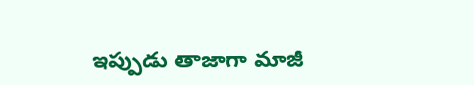ఇప్పుడు తాజాగా మాజీ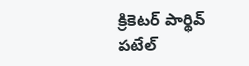క్రికెటర్ పార్థివ్ పటేల్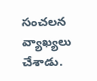సంచలన వ్యాఖ్యలు చేశాడు.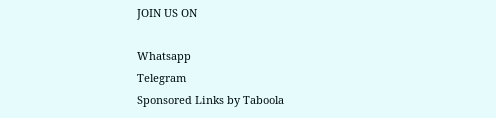JOIN US ON

Whatsapp
Telegram
Sponsored Links by Taboola